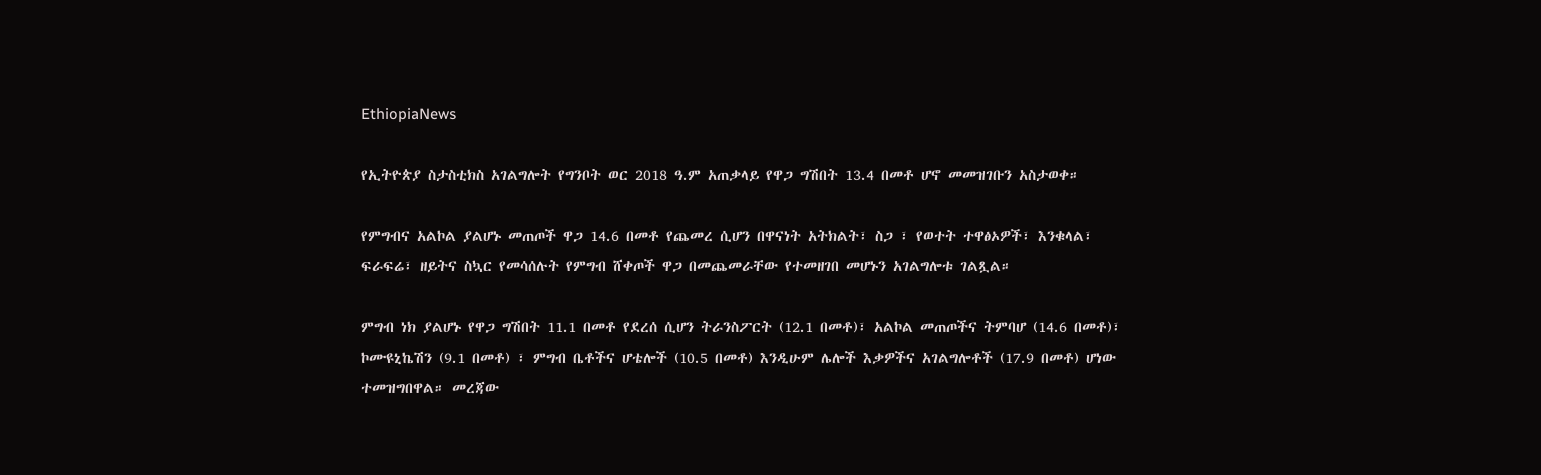EthiopiaNews

የኢትዮጵያ ስታስቲክስ አገልግሎት የግንቦት ወር 2018 ዓ.ም አጠቃላይ የዋጋ ግሽበት 13.4 በመቶ ሆኖ መመዝገቡን አስታወቀ።

የምግብና አልኮል ያልሆኑ መጠጦች ዋጋ 14.6 በመቶ የጨመረ ሲሆን በዋናነት አትክልት፣ ስጋ ፣ የወተት ተዋፅኦዎች፣ እንቁላል፣ ፍራፍሬ፣ ዘይትና ስኳር የመሳሰሉት የምግብ ሸቀጦች ዋጋ በመጨመራቸው የተመዘገበ መሆኑን አገልግሎቱ ገልጿል።

ምግብ ነክ ያልሆኑ የዋጋ ግሽበት 11.1 በመቶ የደረሰ ሲሆን ትራንስፖርት (12.1 በመቶ)፣ አልኮል መጠጦችና ትምባሆ (14.6 በመቶ)፣ ኮሙዩኒኬሽን (9.1 በመቶ) ፣ ምግብ ቤቶችና ሆቴሎች (10.5 በመቶ) እንዲሁም ሌሎች እቃዎችና አገልግሎቶች (17.9 በመቶ) ሆነው ተመዝግበዋል። መረጃው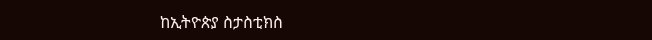ከኢትዮጵያ ስታስቲክስ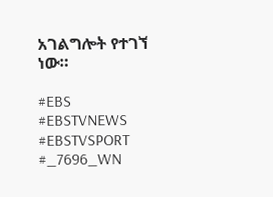አገልግሎት የተገኘ ነው።

#EBS
#EBSTVNEWS
#EBSTVSPORT
#_7696_WN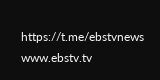https://t.me/ebstvnews
www.ebstv.tv